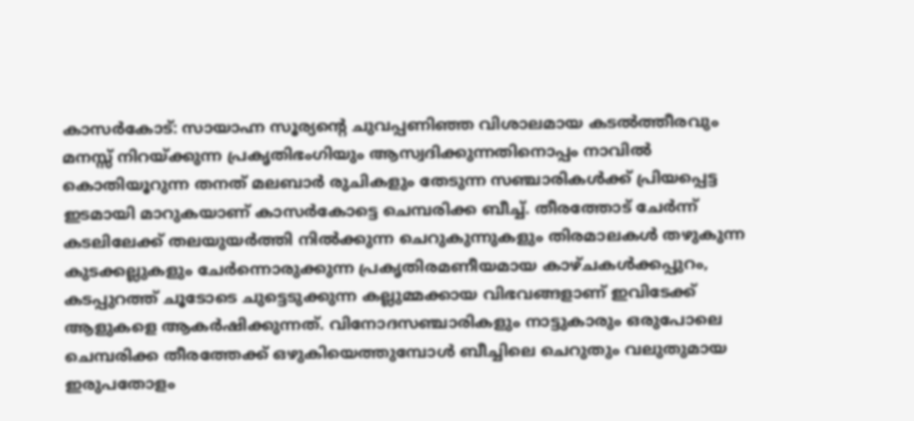കാസർകോട്: സായാഹ്ന സൂര്യന്റെ ചുവപ്പണിഞ്ഞ വിശാലമായ കടൽത്തീരവും മനസ്സ് നിറയ്ക്കുന്ന പ്രകൃതിഭംഗിയും ആസ്വദിക്കുന്നതിനൊപ്പം നാവിൽ കൊതിയൂറുന്ന തനത് മലബാർ രുചികളും തേടുന്ന സഞ്ചാരികൾക്ക് പ്രിയപ്പെട്ട ഇടമായി മാറുകയാണ് കാസർകോട്ടെ ചെമ്പരിക്ക ബീച്ച്. തീരത്തോട് ചേർന്ന് കടലിലേക്ക് തലയുയർത്തി നിൽക്കുന്ന ചെറുകുന്നുകളും തിരമാലകൾ തഴുകുന്ന കുടക്കല്ലുകളും ചേർന്നൊരുക്കുന്ന പ്രകൃതിരമണീയമായ കാഴ്ചകൾക്കപ്പുറം, കടപ്പുറത്ത് ചൂടോടെ ചുട്ടെടുക്കുന്ന കല്ലുമ്മക്കായ വിഭവങ്ങളാണ് ഇവിടേക്ക് ആളുകളെ ആകർഷിക്കുന്നത്. വിനോദസഞ്ചാരികളും നാട്ടുകാരും ഒരുപോലെ ചെമ്പരിക്ക തീരത്തേക്ക് ഒഴുകിയെത്തുമ്പോൾ ബീച്ചിലെ ചെറുതും വലുതുമായ ഇരുപതോളം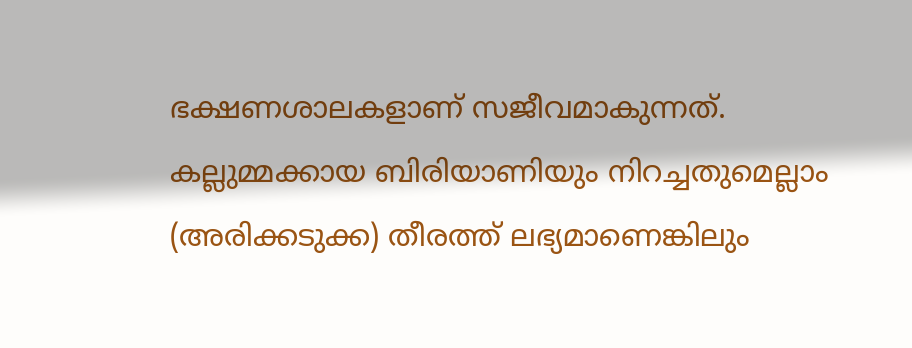ഭക്ഷണശാലകളാണ് സജീവമാകുന്നത്.
കല്ലുമ്മക്കായ ബിരിയാണിയും നിറച്ചതുമെല്ലാം (അരിക്കടുക്ക) തീരത്ത് ലഭ്യമാണെങ്കിലും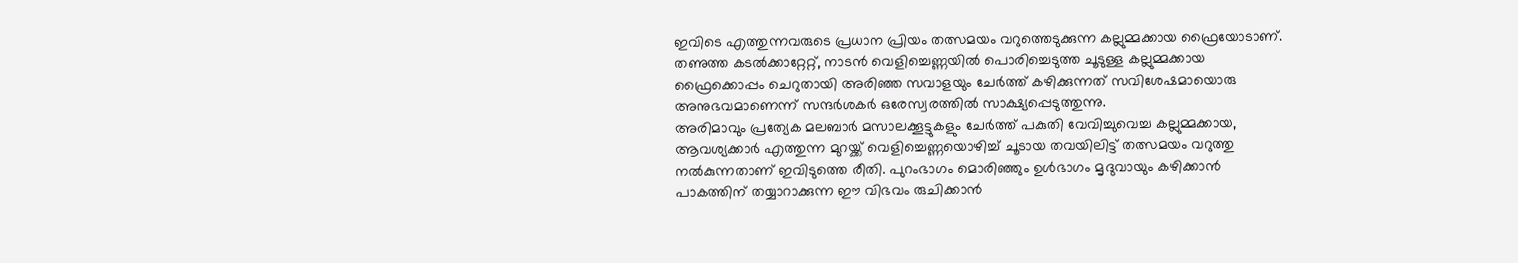ഇവിടെ എത്തുന്നവരുടെ പ്രധാന പ്രിയം തത്സമയം വറുത്തെടുക്കുന്ന കല്ലുമ്മക്കായ ഫ്രൈയോടാണ്. തണുത്ത കടൽക്കാറ്റേറ്റ്, നാടൻ വെളിച്ചെണ്ണയിൽ പൊരിച്ചെടുത്ത ചൂടുള്ള കല്ലുമ്മക്കായ ഫ്രൈക്കൊപ്പം ചെറുതായി അരിഞ്ഞ സവാളയും ചേർത്ത് കഴിക്കുന്നത് സവിശേഷമായൊരു അനുഭവമാണെന്ന് സന്ദർശകർ ഒരേസ്വരത്തിൽ സാക്ഷ്യപ്പെടുത്തുന്നു.
അരിമാവും പ്രത്യേക മലബാർ മസാലക്കൂട്ടുകളും ചേർത്ത് പകുതി വേവിച്ചുവെച്ച കല്ലുമ്മക്കായ, ആവശ്യക്കാർ എത്തുന്ന മുറയ്ക്ക് വെളിച്ചെണ്ണയൊഴിച്ച് ചൂടായ തവയിലിട്ട് തത്സമയം വറുത്തു നൽകുന്നതാണ് ഇവിടുത്തെ രീതി. പുറംഭാഗം മൊരിഞ്ഞും ഉൾഭാഗം മൃദുവായും കഴിക്കാൻ പാകത്തിന് തയ്യാറാക്കുന്ന ഈ വിഭവം രുചിക്കാൻ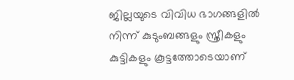ജില്ലയുടെ വിവിധ ഭാഗങ്ങളിൽ നിന്ന് കുടുംബങ്ങളും സ്ത്രീകളും കുട്ടികളും കൂട്ടത്തോടെയാണ്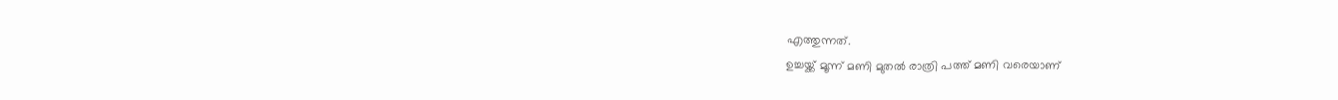എത്തുന്നത്.
ഉച്ചയ്ക്ക് മൂന്ന് മണി മുതൽ രാത്രി പത്ത് മണി വരെയാണ്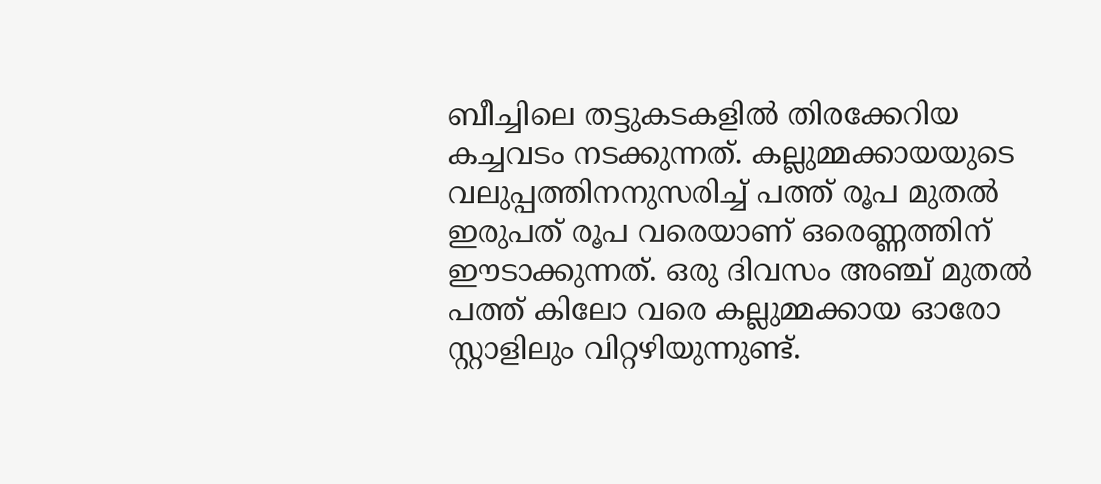ബീച്ചിലെ തട്ടുകടകളിൽ തിരക്കേറിയ കച്ചവടം നടക്കുന്നത്. കല്ലുമ്മക്കായയുടെ വലുപ്പത്തിനനുസരിച്ച് പത്ത് രൂപ മുതൽ ഇരുപത് രൂപ വരെയാണ് ഒരെണ്ണത്തിന് ഈടാക്കുന്നത്. ഒരു ദിവസം അഞ്ച് മുതൽ പത്ത് കിലോ വരെ കല്ലുമ്മക്കായ ഓരോ സ്റ്റാളിലും വിറ്റഴിയുന്നുണ്ട്.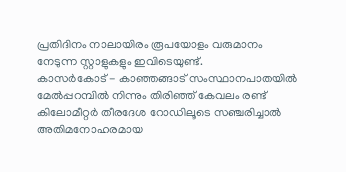പ്രതിദിനം നാലായിരം രൂപയോളം വരുമാനം നേടുന്ന സ്റ്റാളുകളും ഇവിടെയുണ്ട്.
കാസർകോട് - കാഞ്ഞങ്ങാട് സംസ്ഥാനപാതയിൽ മേൽപ്പറമ്പിൽ നിന്നും തിരിഞ്ഞ് കേവലം രണ്ട് കിലോമീറ്റർ തീരദേശ റോഡിലൂടെ സഞ്ചരിച്ചാൽ അതിമനോഹരമായ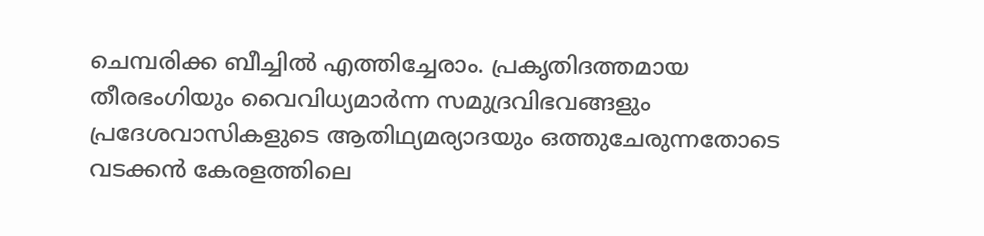ചെമ്പരിക്ക ബീച്ചിൽ എത്തിച്ചേരാം. പ്രകൃതിദത്തമായ തീരഭംഗിയും വൈവിധ്യമാർന്ന സമുദ്രവിഭവങ്ങളും പ്രദേശവാസികളുടെ ആതിഥ്യമര്യാദയും ഒത്തുചേരുന്നതോടെ വടക്കൻ കേരളത്തിലെ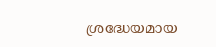ശ്രദ്ധേയമായ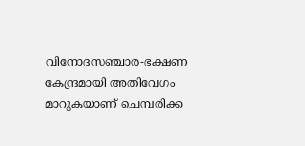വിനോദസഞ്ചാര-ഭക്ഷണ കേന്ദ്രമായി അതിവേഗം മാറുകയാണ് ചെമ്പരിക്ക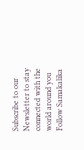Subscribe to our Newsletter to stay connected with the world around you
Follow Samakalika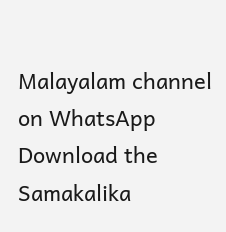Malayalam channel on WhatsApp
Download the Samakalika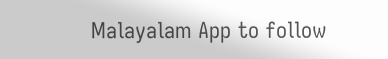Malayalam App to follow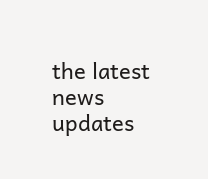the latest news updates